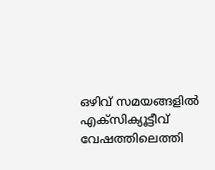ഒഴിവ് സമയങ്ങളില്‍ എക്‌സിക്യൂട്ടീവ് വേഷത്തിലെത്തി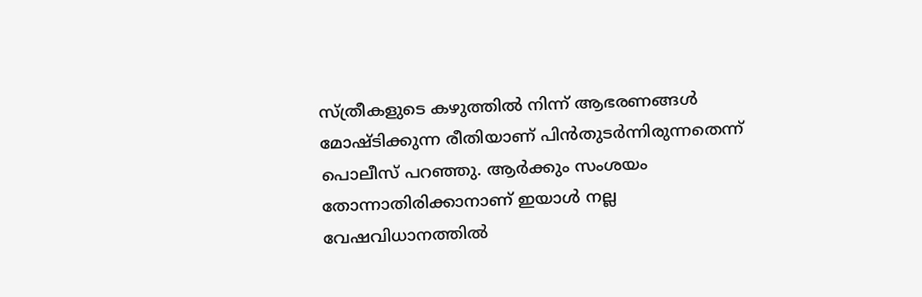സ്ത്രീകളുടെ കഴുത്തില്‍ നിന്ന് ആഭരണങ്ങള്‍ മോഷ്ടിക്കുന്ന രീതിയാണ് പിന്‍തുടര്‍ന്നിരുന്നതെന്ന് പൊലീസ് പറഞ്ഞു. ആര്‍ക്കും സംശയം തോന്നാതിരിക്കാനാണ് ഇയാള്‍ നല്ല വേഷവിധാനത്തില്‍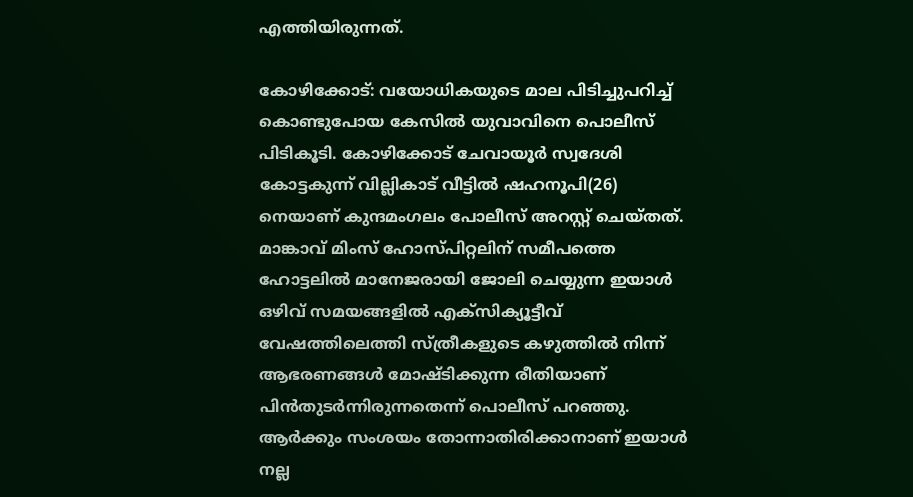എത്തിയിരുന്നത്.

കോഴിക്കോട്: വയോധികയുടെ മാല പിടിച്ചുപറിച്ച് കൊണ്ടുപോയ കേസില്‍ യുവാവിനെ പൊലീസ് പിടികൂടി. കോഴിക്കോട് ചേവായൂര്‍ സ്വദേശി കോട്ടകുന്ന് വില്ലികാട് വീട്ടില്‍ ഷഹനൂപി(26) നെയാണ് കുന്ദമംഗലം പോലീസ് അറസ്റ്റ് ചെയ്തത്. മാങ്കാവ് മിംസ് ഹോസ്പിറ്റലിന് സമീപത്തെ ഹോട്ടലില്‍ മാനേജരായി ജോലി ചെയ്യുന്ന ഇയാള്‍ ഒഴിവ് സമയങ്ങളില്‍ എക്‌സിക്യൂട്ടീവ് വേഷത്തിലെത്തി സ്ത്രീകളുടെ കഴുത്തില്‍ നിന്ന് ആഭരണങ്ങള്‍ മോഷ്ടിക്കുന്ന രീതിയാണ് പിന്‍തുടര്‍ന്നിരുന്നതെന്ന് പൊലീസ് പറഞ്ഞു. ആര്‍ക്കും സംശയം തോന്നാതിരിക്കാനാണ് ഇയാള്‍ നല്ല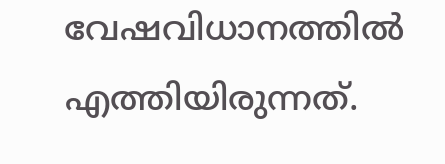വേഷവിധാനത്തില്‍ എത്തിയിരുന്നത്.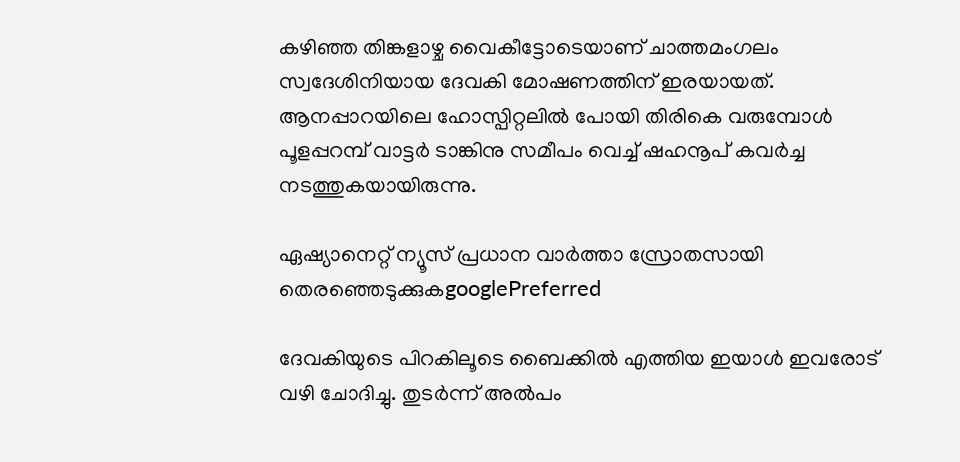കഴിഞ്ഞ തിങ്കളാഴ്ച വൈകീട്ടോടെയാണ് ചാത്തമംഗലം സ്വദേശിനിയായ ദേവകി മോഷണത്തിന് ഇരയായത്. ആനപ്പാറയിലെ ഹോസ്പിറ്റലില്‍ പോയി തിരികെ വരുമ്പോള്‍ പൂളപ്പറമ്പ് വാട്ടര്‍ ടാങ്കിനു സമീപം വെച്ച് ഷഹനൂപ് കവര്‍ച്ച നടത്തുകയായിരുന്നു.

ഏഷ്യാനെറ്റ് ന്യൂസ് പ്രധാന വാർത്താ സ്രോതസായി തെരഞ്ഞെടുക്കുകgooglePreferred

ദേവകിയുടെ പിറകിലൂടെ ബൈക്കില്‍ എത്തിയ ഇയാള്‍ ഇവരോട് വഴി ചോദിച്ചു. തുടര്‍ന്ന് അല്‍പം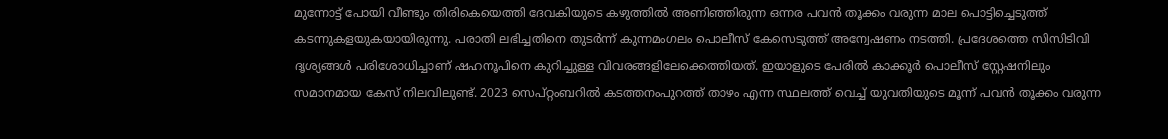മുന്നോട്ട് പോയി വീണ്ടും തിരികെയെത്തി ദേവകിയുടെ കഴുത്തില്‍ അണിഞ്ഞിരുന്ന ഒന്നര പവന്‍ തൂക്കം വരുന്ന മാല പൊട്ടിച്ചെടുത്ത് കടന്നുകളയുകയായിരുന്നു. പരാതി ലഭിച്ചതിനെ തുടര്‍ന്ന് കുന്നമംഗലം പൊലീസ് കേസെടുത്ത് അന്വേഷണം നടത്തി. പ്രദേശത്തെ സിസിടിവി ദൃശ്യങ്ങള്‍ പരിശോധിച്ചാണ് ഷഹനൂപിനെ കുറിച്ചുള്ള വിവരങ്ങളിലേക്കെത്തിയത്. ഇയാളുടെ പേരില്‍ കാക്കൂര്‍ പൊലീസ് സ്റ്റേഷനിലും സമാനമായ കേസ് നിലവിലുണ്ട്. 2023 സെപ്റ്റംബറില്‍ കടത്തനംപുറത്ത് താഴം എന്ന സ്ഥലത്ത് വെച്ച് യുവതിയുടെ മൂന്ന് പവന്‍ തൂക്കം വരുന്ന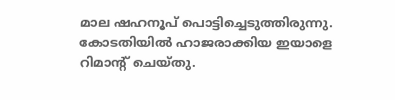മാല ഷഹനൂപ് പൊട്ടിച്ചെടുത്തിരുന്നു. കോടതിയില്‍ ഹാജരാക്കിയ ഇയാളെ റിമാന്റ് ചെയ്തു.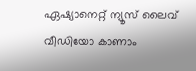ഏഷ്യാനെറ്റ് ന്യൂസ് ലൈവ് വീഡിയോ കാണാം